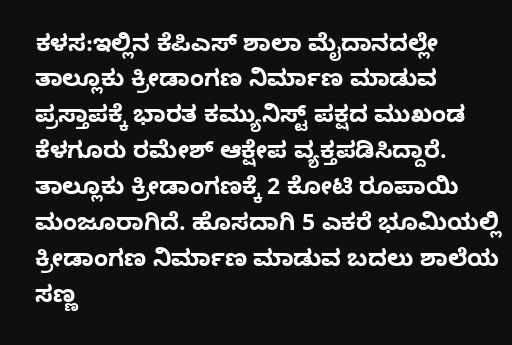ಕಳಸ:ಇಲ್ಲಿನ ಕೆಪಿಎಸ್ ಶಾಲಾ ಮೈದಾನದಲ್ಲೇ ತಾಲ್ಲೂಕು ಕ್ರೀಡಾಂಗಣ ನಿರ್ಮಾಣ ಮಾಡುವ ಪ್ರಸ್ತಾಪಕ್ಕೆ ಭಾರತ ಕಮ್ಯುನಿಸ್ಟ್ ಪಕ್ಷದ ಮುಖಂಡ ಕೆಳಗೂರು ರಮೇಶ್ ಆಕ್ಷೇಪ ವ್ಯಕ್ತಪಡಿಸಿದ್ದಾರೆ.
ತಾಲ್ಲೂಕು ಕ್ರೀಡಾಂಗಣಕ್ಕೆ 2 ಕೋಟಿ ರೂಪಾಯಿ ಮಂಜೂರಾಗಿದೆ. ಹೊಸದಾಗಿ 5 ಎಕರೆ ಭೂಮಿಯಲ್ಲಿ ಕ್ರೀಡಾಂಗಣ ನಿರ್ಮಾಣ ಮಾಡುವ ಬದಲು ಶಾಲೆಯ ಸಣ್ಣ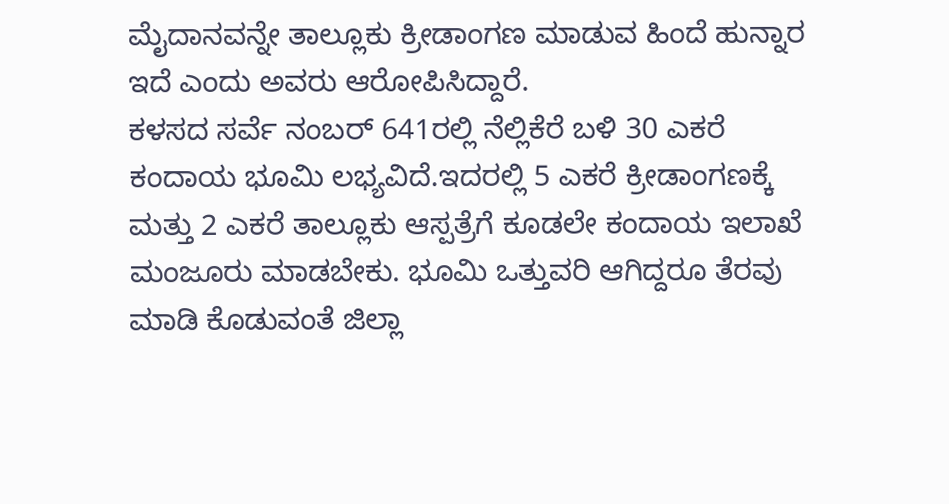ಮೈದಾನವನ್ನೇ ತಾಲ್ಲೂಕು ಕ್ರೀಡಾಂಗಣ ಮಾಡುವ ಹಿಂದೆ ಹುನ್ನಾರ ಇದೆ ಎಂದು ಅವರು ಆರೋಪಿಸಿದ್ದಾರೆ.
ಕಳಸದ ಸರ್ವೆ ನಂಬರ್ 641ರಲ್ಲಿ ನೆಲ್ಲಿಕೆರೆ ಬಳಿ 30 ಎಕರೆ ಕಂದಾಯ ಭೂಮಿ ಲಭ್ಯವಿದೆ.ಇದರಲ್ಲಿ 5 ಎಕರೆ ಕ್ರೀಡಾಂಗಣಕ್ಕೆ ಮತ್ತು 2 ಎಕರೆ ತಾಲ್ಲೂಕು ಆಸ್ಪತ್ರೆಗೆ ಕೂಡಲೇ ಕಂದಾಯ ಇಲಾಖೆ ಮಂಜೂರು ಮಾಡಬೇಕು. ಭೂಮಿ ಒತ್ತುವರಿ ಆಗಿದ್ದರೂ ತೆರವು ಮಾಡಿ ಕೊಡುವಂತೆ ಜಿಲ್ಲಾ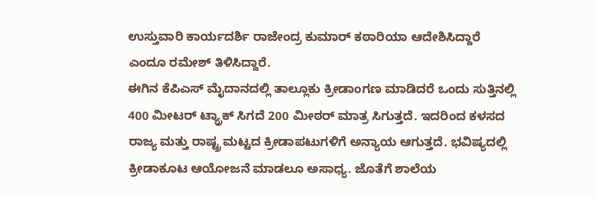ಉಸ್ತುವಾರಿ ಕಾರ್ಯದರ್ಶಿ ರಾಜೇಂದ್ರ ಕುಮಾರ್ ಕಠಾರಿಯಾ ಆದೇಶಿಸಿದ್ದಾರೆ ಎಂದೂ ರಮೇಶ್ ತಿಳಿಸಿದ್ದಾರೆ.
ಈಗಿನ ಕೆಪಿಎಸ್ ಮೈದಾನದಲ್ಲಿ ತಾಲ್ಲೂಕು ಕ್ರೀಡಾಂಗಣ ಮಾಡಿದರೆ ಒಂದು ಸುತ್ತಿನಲ್ಲಿ 400 ಮೀಟರ್ ಟ್ಯ್ರಾಕ್ ಸಿಗದೆ 200 ಮೀಠರ್ ಮಾತ್ರ ಸಿಗುತ್ತದೆ. ಇದರಿಂದ ಕಳಸದ ರಾಜ್ಯ ಮತ್ತು ರಾಷ್ಟ್ರ ಮಟ್ಟದ ಕ್ರೀಡಾಪಟುಗಳಿಗೆ ಅನ್ಯಾಯ ಆಗುತ್ತದೆ. ಭವಿಷ್ಯದಲ್ಲಿ ಕ್ರೀಡಾಕೂಟ ಆಯೋಜನೆ ಮಾಡಲೂ ಅಸಾಧ್ಯ. ಜೊತೆಗೆ ಶಾಲೆಯ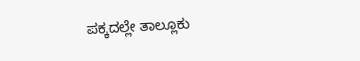ಪಕ್ಕದಲ್ಲೇ ತಾಲ್ಲೂಕು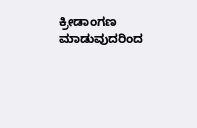ಕ್ರೀಡಾಂಗಣ ಮಾಡುವುದರಿಂದ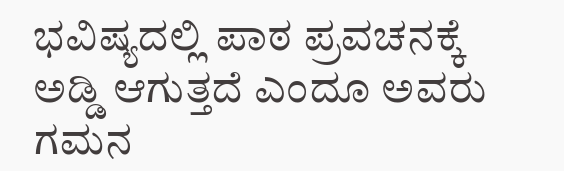ಭವಿಷ್ಯದಲ್ಲಿ ಪಾಠ ಪ್ರವಚನಕ್ಕೆ ಅಡ್ಡಿ ಆಗುತ್ತದೆ ಎಂದೂ ಅವರು ಗಮನ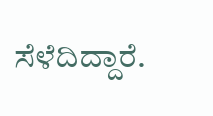ಸೆಳೆದಿದ್ದಾರೆ.